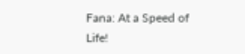Fana: At a Speed of Life!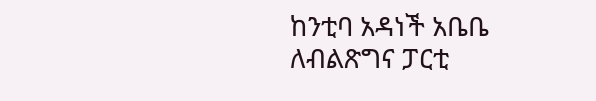ከንቲባ አዳነች አቤቤ ለብልጽግና ፓርቲ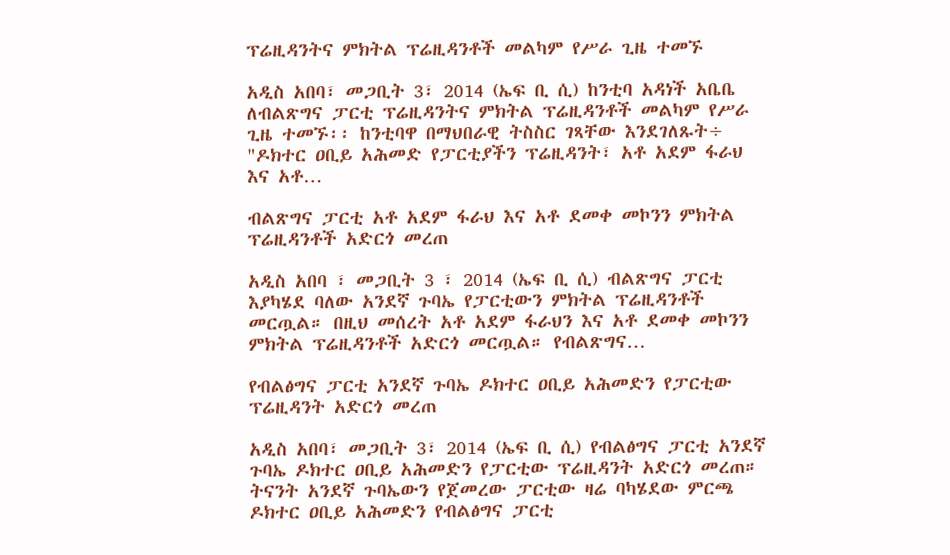ፕሬዚዳንትና ምክትል ፕሬዚዳንቶች መልካም የሥራ ጊዜ ተመኙ

አዲስ አበባ፣ መጋቢት 3፣ 2014 (ኤፍ ቢ ሲ) ከንቲባ አዳነች አቤቤ ለብልጽግና ፓርቲ ፕሬዚዳንትና ምክትል ፕሬዚዳንቶች መልካም የሥራ ጊዜ ተመኙ፡፡ ከንቲባዋ በማህበራዊ ትስስር ገጻቸው እንደገለጹት÷ "ዶክተር ዐቢይ አሕመድ የፓርቲያችን ፕሬዚዳንት፣ አቶ አደም ፋራህ እና አቶ…

ብልጽግና ፓርቲ አቶ አደም ፋራህ እና አቶ ደመቀ መኮንን ምክትል ፕሬዚዳንቶች አድርጎ መረጠ

አዲስ አበባ ፣ መጋቢት 3 ፣ 2014 (ኤፍ ቢ ሲ) ብልጽግና ፓርቲ እያካሄደ ባለው አንደኛ ጉባኤ የፓርቲውን ምክትል ፕሬዚዳንቶች መርጧል። በዚህ መሰረት አቶ አደም ፋራህን እና አቶ ደመቀ መኮንን ምክትል ፕሬዚዳንቶች አድርጎ መርጧል። የብልጽግና…

የብልፅግና ፓርቲ አንደኛ ጉባኤ ዶክተር ዐቢይ አሕመድን የፓርቲው ፕሬዚዳንት አድርጎ መረጠ

አዲስ አበባ፣ መጋቢት 3፣ 2014 (ኤፍ ቢ ሲ) የብልፅግና ፓርቲ አንደኛ ጉባኤ ዶክተር ዐቢይ አሕመድን የፓርቲው ፕሬዚዳንት አድርጎ መረጠ። ትናንት አንደኛ ጉባኤውን የጀመረው ፓርቲው ዛሬ ባካሄደው ምርጫ ዶክተር ዐቢይ አሕመድን የብልፅግና ፓርቲ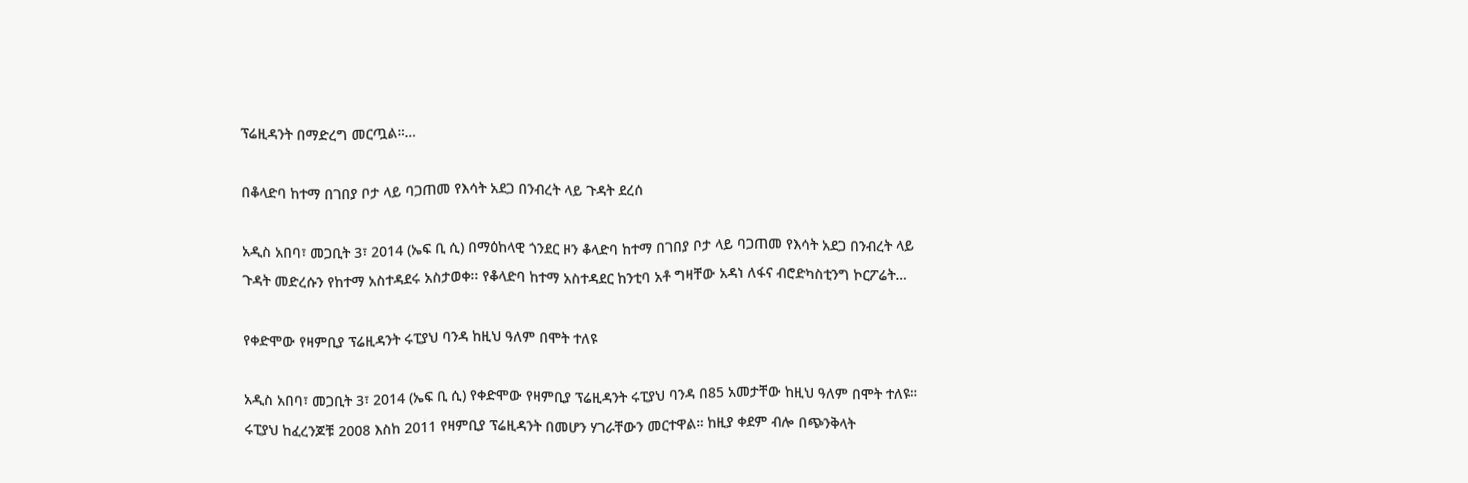ፕሬዚዳንት በማድረግ መርጧል።…

በቆላድባ ከተማ በገበያ ቦታ ላይ ባጋጠመ የእሳት አደጋ በንብረት ላይ ጉዳት ደረሰ

አዲስ አበባ፣ መጋቢት 3፣ 2014 (ኤፍ ቢ ሲ) በማዕከላዊ ጎንደር ዞን ቆላድባ ከተማ በገበያ ቦታ ላይ ባጋጠመ የእሳት አደጋ በንብረት ላይ ጉዳት መድረሱን የከተማ አስተዳደሩ አስታወቀ፡፡ የቆላድባ ከተማ አስተዳደር ከንቲባ አቶ ግዛቸው አዳነ ለፋና ብሮድካስቲንግ ኮርፖሬት…

የቀድሞው የዛምቢያ ፕሬዚዳንት ሩፒያህ ባንዳ ከዚህ ዓለም በሞት ተለዩ

አዲስ አበባ፣ መጋቢት 3፣ 2014 (ኤፍ ቢ ሲ) የቀድሞው የዛምቢያ ፕሬዚዳንት ሩፒያህ ባንዳ በ85 አመታቸው ከዚህ ዓለም በሞት ተለዩ። ሩፒያህ ከፈረንጆቹ 2008 እስከ 2011 የዛምቢያ ፕሬዚዳንት በመሆን ሃገራቸውን መርተዋል። ከዚያ ቀደም ብሎ በጭንቅላት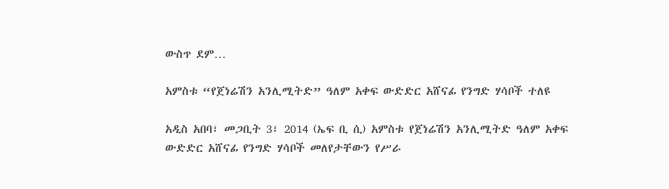ውስጥ ደም…

አምስቱ “የጀነሬሽን አንሊሚትድ” ዓለም አቀፍ ውድድር አሸናፊ የንግድ ሃሳቦች ተለዩ

አዲስ አበባ፣ መጋቢት 3፣ 2014 (ኤፍ ቢ ሲ) አምስቱ የጀነሬሽን አንሊሚትድ ዓለም አቀፍ ውድድር አሸናፊ የንግድ ሃሳቦች መለየታቸውን የሥራ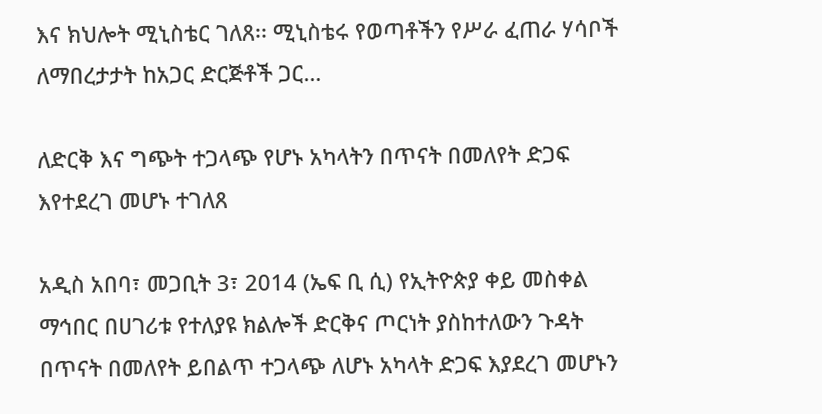እና ክህሎት ሚኒስቴር ገለጸ፡፡ ሚኒስቴሩ የወጣቶችን የሥራ ፈጠራ ሃሳቦች ለማበረታታት ከአጋር ድርጅቶች ጋር…

ለድርቅ እና ግጭት ተጋላጭ የሆኑ አካላትን በጥናት በመለየት ድጋፍ እየተደረገ መሆኑ ተገለጸ

አዲስ አበባ፣ መጋቢት 3፣ 2014 (ኤፍ ቢ ሲ) የኢትዮጵያ ቀይ መስቀል ማኅበር በሀገሪቱ የተለያዩ ክልሎች ድርቅና ጦርነት ያስከተለውን ጉዳት በጥናት በመለየት ይበልጥ ተጋላጭ ለሆኑ አካላት ድጋፍ እያደረገ መሆኑን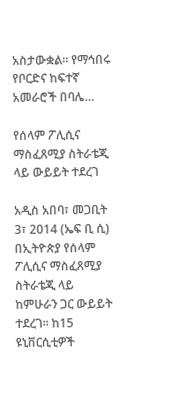አስታውቋል፡፡ የማኅበሩ የቦርድና ከፍተኛ አመራሮች በባሌ…

የሰላም ፖሊሲና ማስፈጸሚያ ስትራቴጂ ላይ ውይይት ተደረገ

አዲስ አበባ፣ መጋቢት 3፣ 2014 (ኤፍ ቢ ሲ) በኢትዮጵያ የሰላም ፖሊሲና ማስፈጸሚያ ስትራቴጂ ላይ ከምሁራን ጋር ውይይት ተደረገ፡፡ ከ15 ዩኒቨርሲቲዎች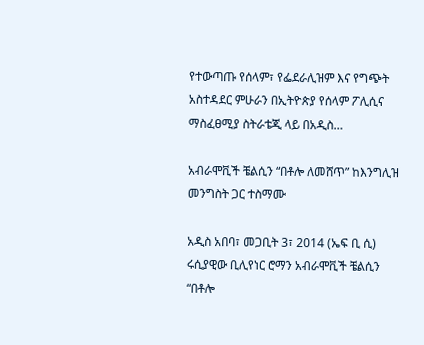የተውጣጡ የሰላም፣ የፌደራሊዝም እና የግጭት አስተዳደር ምሁራን በኢትዮጵያ የሰላም ፖሊሲና ማስፈፀሚያ ስትራቴጂ ላይ በአዲስ…

አብራሞቪች ቼልሲን “በቶሎ ለመሸጥ” ከእንግሊዝ መንግስት ጋር ተስማሙ

አዲስ አበባ፣ መጋቢት 3፣ 2014 (ኤፍ ቢ ሲ) ሩሲያዊው ቢሊየነር ሮማን አብራሞቪች ቼልሲን “በቶሎ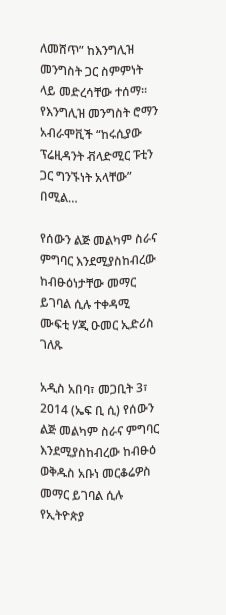ለመሸጥ” ከእንግሊዝ መንግስት ጋር ስምምነት ላይ መድረሳቸው ተሰማ። የእንግሊዝ መንግስት ሮማን አብራሞቪች “ከሩሲያው ፕሬዚዳንት ቭላድሚር ፑቲን ጋር ግንኙነት አላቸው” በሚል…

የሰውን ልጅ መልካም ስራና ምግባር እንደሚያስከብረው ከብፁዕነታቸው መማር ይገባል ሲሉ ተቀዳሚ ሙፍቲ ሃጂ ዑመር ኢድሪስ ገለጹ

አዲስ አበባ፣ መጋቢት 3፣ 2014 (ኤፍ ቢ ሲ) የሰውን ልጅ መልካም ስራና ምግባር እንደሚያስከብረው ከብፁዕ ወቅዱስ አቡነ መርቆሬዎስ መማር ይገባል ሲሉ የኢትዮጵያ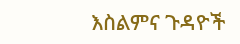እስልምና ጉዳዮች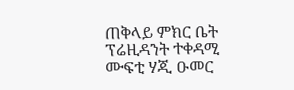ጠቅላይ ምክር ቤት ፕሬዚዳንት ተቀዳሚ ሙፍቲ ሃጂ ዑመር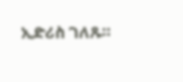ኢድሪስ ገለጹ።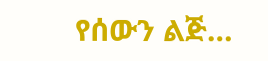የሰውን ልጅ…